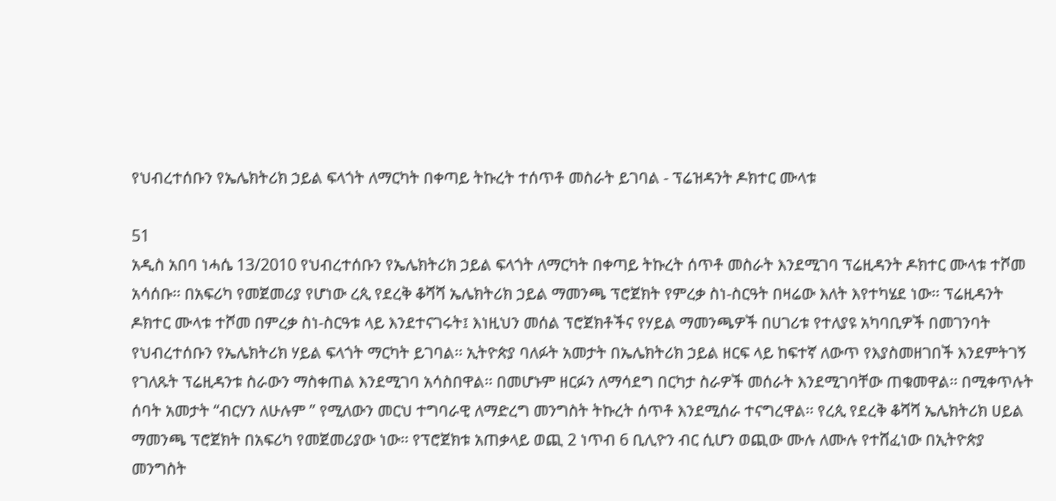የህብረተሰቡን የኤሌክትሪክ ኃይል ፍላጎት ለማርካት በቀጣይ ትኩረት ተሰጥቶ መስራት ይገባል - ፕሬዝዳንት ዶክተር ሙላቱ

51
አዲስ አበባ ነሓሴ 13/2010 የህብረተሰቡን የኤሌክትሪክ ኃይል ፍላጎት ለማርካት በቀጣይ ትኩረት ሰጥቶ መስራት እንደሚገባ ፕሬዚዳንት ዶክተር ሙላቱ ተሾመ አሳሰቡ፡፡ በአፍሪካ የመጀመሪያ የሆነው ረጲ የደረቅ ቆሻሻ ኤሌክትሪክ ኃይል ማመንጫ ፕሮጀክት የምረቃ ስነ-ስርዓት በዛሬው እለት እየተካሄደ ነው፡፡ ፕሬዚዳንት ዶክተር ሙላቱ ተሾመ በምረቃ ስነ-ስርዓቱ ላይ እንደተናገሩት፤ እነዚህን መሰል ፕሮጀክቶችና የሃይል ማመንጫዎች በሀገሪቱ የተለያዩ አካባቢዎች በመገንባት የህብረተሰቡን የኤሌክትሪክ ሃይል ፍላጎት ማርካት ይገባል፡፡ ኢትዮጵያ ባለፉት አመታት በኤሌክትሪክ ኃይል ዘርፍ ላይ ከፍተኛ ለውጥ የእያስመዘገበች እንደምትገኝ የገለጹት ፕሬዚዳንቱ ስራውን ማስቀጠል እንደሚገባ አሳስበዋል፡፡ በመሆኑም ዘርፉን ለማሳደግ በርካታ ስራዎች መሰራት እንደሚገባቸው ጠቁመዋል፡፡ በሚቀጥሉት ሰባት አመታት “ብርሃን ለሁሉም ” የሚለውን መርህ ተግባራዊ ለማድረግ መንግስት ትኩረት ሰጥቶ እንደሚሰራ ተናግረዋል፡፡ የረጲ የደረቅ ቆሻሻ ኤሌክትሪክ ሀይል ማመንጫ ፕሮጀክት በአፍሪካ የመጀመሪያው ነው፡፡ የፕሮጀክቱ አጠቃላይ ወጪ 2 ነጥብ 6 ቢሊዮን ብር ሲሆን ወጪው ሙሉ ለሙሉ የተሸፈነው በኢትዮጵያ መንግስት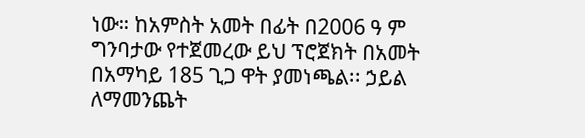ነው። ከአምስት አመት በፊት በ2006 ዓ ም ግንባታው የተጀመረው ይህ ፕሮጀክት በአመት በአማካይ 185 ጊጋ ዋት ያመነጫል፡፡ ኃይል ለማመንጨት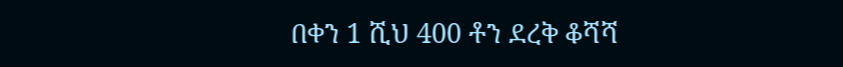በቀን 1 ሺህ 400 ቶን ደረቅ ቆሻሻ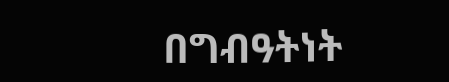በግብዓትነት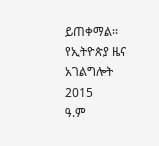ይጠቀማል፡፡
የኢትዮጵያ ዜና አገልግሎት
2015
ዓ.ም